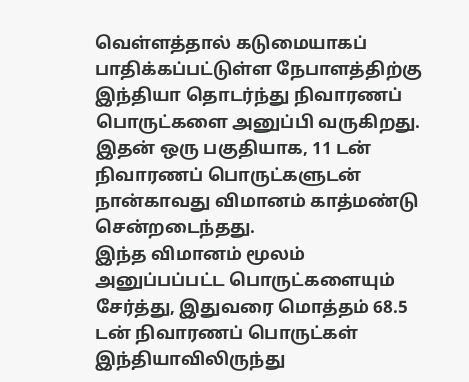வெள்ளத்தால் கடுமையாகப் பாதிக்கப்பட்டுள்ள நேபாளத்திற்கு இந்தியா தொடர்ந்து நிவாரணப் பொருட்களை அனுப்பி வருகிறது. இதன் ஒரு பகுதியாக, 11 டன் நிவாரணப் பொருட்களுடன் நான்காவது விமானம் காத்மண்டு சென்றடைந்தது.
இந்த விமானம் மூலம் அனுப்பப்பட்ட பொருட்களையும் சேர்த்து, இதுவரை மொத்தம் 68.5 டன் நிவாரணப் பொருட்கள் இந்தியாவிலிருந்து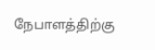நேபாளத்திற்கு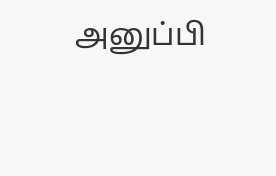அனுப்பி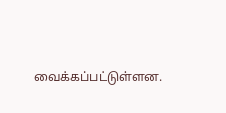வைக்கப்பட்டுள்ளன.